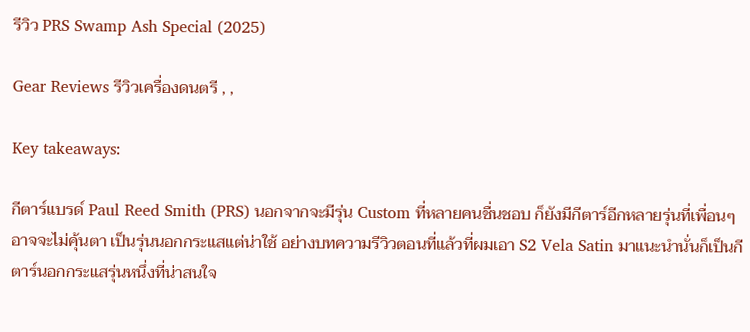รีวิว PRS Swamp Ash Special (2025)

Gear Reviews รีวิวเครื่องดนตรี , ,

Key takeaways:

กีตาร์แบรด์ Paul Reed Smith (PRS) นอกจากจะมีรุ่น Custom ที่หลายคนชื่นชอบ ก็ยังมีกีตาร์อีกหลายรุ่นที่เพื่อนๆ อาจจะไม่คุ้นตา เป็นรุ่นนอกกระแสแต่น่าใช้ อย่างบทความรีวิวตอนที่แล้วที่ผมเอา S2 Vela Satin มาแนะนำนั่นก็เป็นกีตาร์นอกกระแสรุ่นหนึ่งที่น่าสนใจ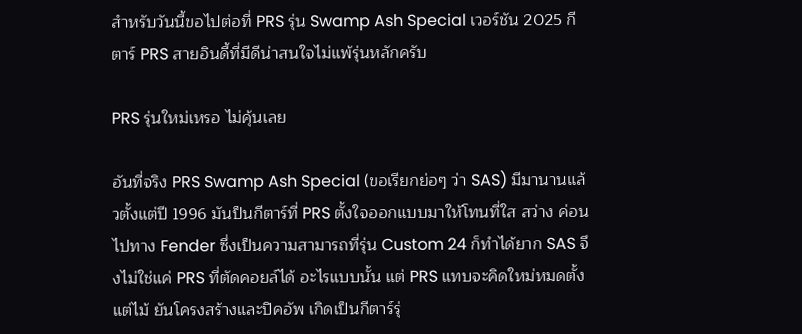สำหรับวันนี้ขอไปต่อที่ PRS รุ่น Swamp Ash Special เวอร์ชัน 2025 กีตาร์ PRS สายอินดี้ที่มีดีน่าสนใจไม่แพ้รุ่นหลักครับ

PRS รุ่นใหม่เหรอ ไม่คุ้นเลย

อันที่จริง PRS Swamp Ash Special (ขอเรียกย่อๆ ว่า SAS) มีมานานแล้วตั้งแต่ปี 1996 มันป็นกีตาร์ที่ PRS ตั้งใจออกแบบมาให้โทนที่ใส สว่าง ค่อนไปทาง Fender ซึ่งเป็นความสามารถที่รุ่น Custom 24 ก็ทำได้ยาก SAS จึงไม่ใช่แค่ PRS ที่ตัดคอยล์ได้ อะไรแบบนั้น แต่ PRS แทบจะคิดใหม่หมดตั้งแต่ไม้ ยันโครงสร้างและปิคอัพ เกิดเป็นกีตาร์รุ่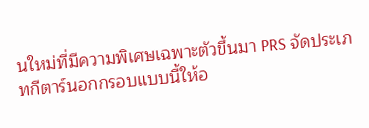นใหม่ที่มีความพิเศษเฉพาะตัวขึ้นมา PRS จัดประเภทกีตาร์นอกกรอบแบบนี้ให้อ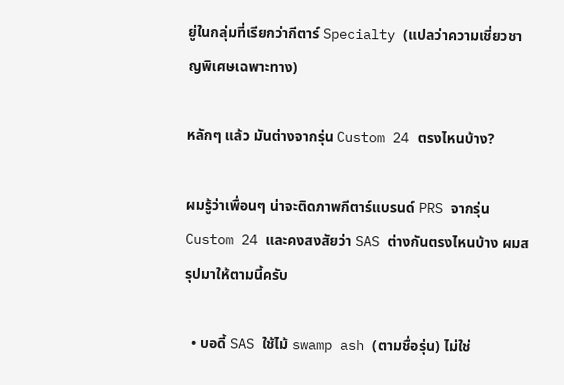ยู่ในกลุ่มที่เรียกว่ากีตาร์ Specialty (แปลว่าความเชี่ยวชาญพิเศษเฉพาะทาง)

หลักๆ แล้ว มันต่างจากรุ่น Custom 24 ตรงไหนบ้าง?

ผมรู้ว่าเพื่อนๆ น่าจะติดภาพกีตาร์แบรนด์ PRS จากรุ่น Custom 24 และคงสงสัยว่า SAS ต่างกันตรงไหนบ้าง ผมสรุปมาให้ตามนี้ครับ

  • บอดี้ SAS ใช้ไม้ swamp ash (ตามชื่อรุ่น) ไม่ใช่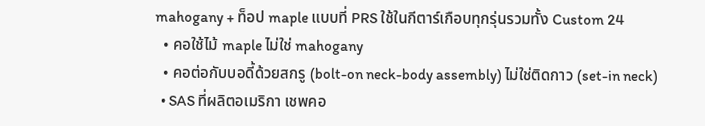mahogany + ท็อป maple แบบที่ PRS ใช้ในกีตาร์เกือบทุกรุ่นรวมทั้ง Custom 24
  • คอใช้ไม้ maple ไม่ใช่ mahogany
  • คอต่อกับบอดี้ด้วยสกรู (bolt-on neck-body assembly) ไม่ใช่ติดกาว (set-in neck)
  • SAS ที่ผลิตอเมริกา เชพคอ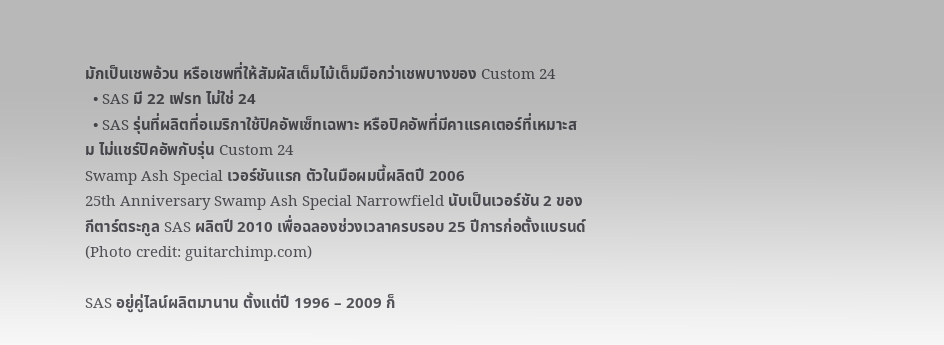มักเป็นเชพอ้วน หรือเชพที่ให้สัมผัสเต็มไม้เต็มมือกว่าเชพบางของ Custom 24
  • SAS มี 22 เฟรท ไม่ใช่ 24
  • SAS รุ่นที่ผลิตที่อเมริกาใช้ปิคอัพเซ็ทเฉพาะ หรือปิคอัพที่มีคาแรคเตอร์ที่เหมาะสม ไม่แชร์ปิคอัพกับรุ่น Custom 24
Swamp Ash Special เวอร์ชันแรก ตัวในมือผมนี้ผลิตปี 2006
25th Anniversary Swamp Ash Special Narrowfield นับเป็นเวอร์ชัน 2 ของกีตาร์ตระกูล SAS ผลิตปี 2010 เพื่อฉลองช่วงเวลาครบรอบ 25 ปีการก่อตั้งแบรนด์
(Photo credit: guitarchimp.com)

SAS อยู่คู่ไลน์ผลิตมานาน ตั้งแต่ปี 1996 – 2009 ก็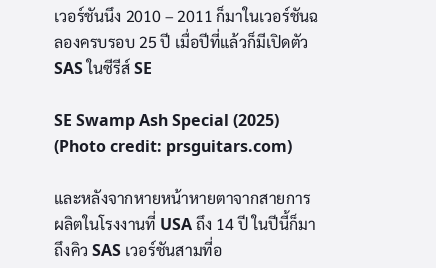เวอร์ชันนึง 2010 – 2011 ก็มาในเวอร์ชันฉลองครบรอบ 25 ปี เมื่อปีที่แล้วก็มีเปิดตัว SAS ในซีรีส์ SE

SE Swamp Ash Special (2025)
(Photo credit: prsguitars.com)

และหลังจากหายหน้าหายตาจากสายการผลิตในโรงงานที่ USA ถึง 14 ปี ในปีนี้ก็มาถึงคิว SAS เวอร์ชันสามที่อ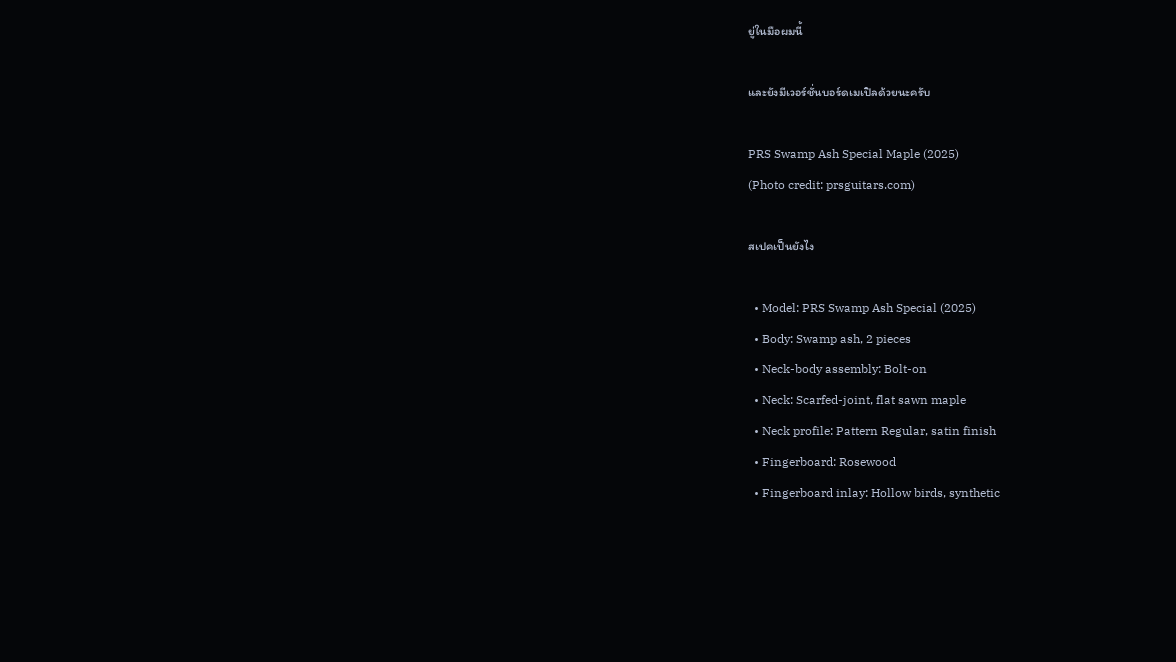ยู่ในมือผมนี้

และยังมีเวอร์ชั่นบอร์ดเมเปิลด้วยนะครับ

PRS Swamp Ash Special Maple (2025)
(Photo credit: prsguitars.com)

สเปคเป็นยังไง

  • Model: PRS Swamp Ash Special (2025)
  • Body: Swamp ash, 2 pieces
  • Neck-body assembly: Bolt-on
  • Neck: Scarfed-joint, flat sawn maple
  • Neck profile: Pattern Regular, satin finish
  • Fingerboard: Rosewood
  • Fingerboard inlay: Hollow birds, synthetic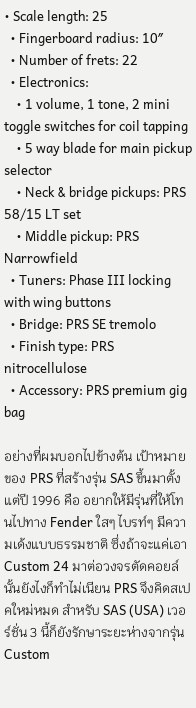• Scale length: 25
  • Fingerboard radius: 10″
  • Number of frets: 22
  • Electronics:
    • 1 volume, 1 tone, 2 mini toggle switches for coil tapping
    • 5 way blade for main pickup selector
    • Neck & bridge pickups: PRS 58/15 LT set
    • Middle pickup: PRS Narrowfield
  • Tuners: Phase III locking with wing buttons
  • Bridge: PRS SE tremolo
  • Finish type: PRS nitrocellulose
  • Accessory: PRS premium gig bag

อย่างที่ผมบอกไปข้างต้น เป้าหมายของ PRS ที่สร้างรุ่น SAS ขึ้นมาตั้งแต่ปี 1996 คือ อยากให้มีรุ่นที่ให้โทนไปทาง Fender ใสๆ ไบรท์ๆ มีความเด้งแบบธรรมชาติ ซึ่งถ้าจะแค่เอา Custom 24 มาต่อวงจรตัดคอยล์นั้นยังไงก็ทำไม่เนียน PRS จึงคิดสเปคใหม่หมด สำหรับ SAS (USA) เวอร์ชั่น 3 นี้ก็ยังรักษาระยะห่างจากรุ่น Custom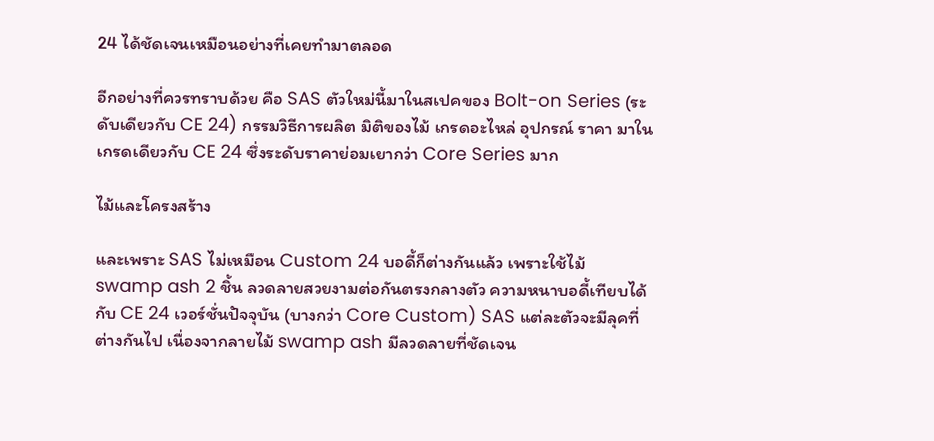24 ได้ชัดเจนเหมือนอย่างที่เคยทำมาตลอด

อีกอย่างที่ควรทราบด้วย คือ SAS ตัวใหม่นี้มาในสเปคของ Bolt-on Series (ระดับเดียวกับ CE 24) กรรมวิธีการผลิต มิติของไม้ เกรดอะไหล่ อุปกรณ์ ราคา มาในเกรดเดียวกับ CE 24 ซึ่งระดับราคาย่อมเยากว่า Core Series มาก

ไม้และโครงสร้าง

และเพราะ SAS ไม่เหมือน Custom 24 บอดี้ก็ต่างกันแล้ว เพราะใช้ไม้ swamp ash 2 ชิ้น ลวดลายสวยงามต่อกันตรงกลางตัว ความหนาบอดี้เทียบได้กับ CE 24 เวอร์ชั่นปัจจุบัน (บางกว่า Core Custom) SAS แต่ละตัวจะมีลุคที่ต่างกันไป เนื่องจากลายไม้ swamp ash มีลวดลายที่ชัดเจน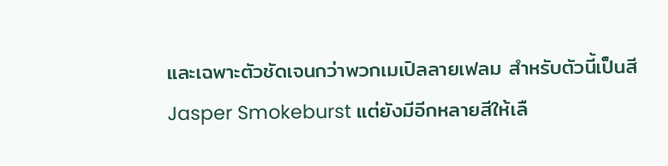และเฉพาะตัวชัดเจนกว่าพวกเมเปิลลายเฟลม สำหรับตัวนี้เป็นสี Jasper Smokeburst แต่ยังมีอีกหลายสีให้เลื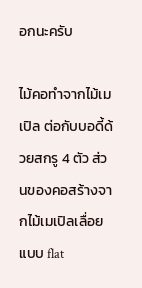อกนะครับ

ไม้คอทำจากไม้เมเปิล ต่อกับบอดี้ด้วยสกรู 4 ตัว ส่วนของคอสร้างจากไม้เมเปิลเลื่อยแบบ flat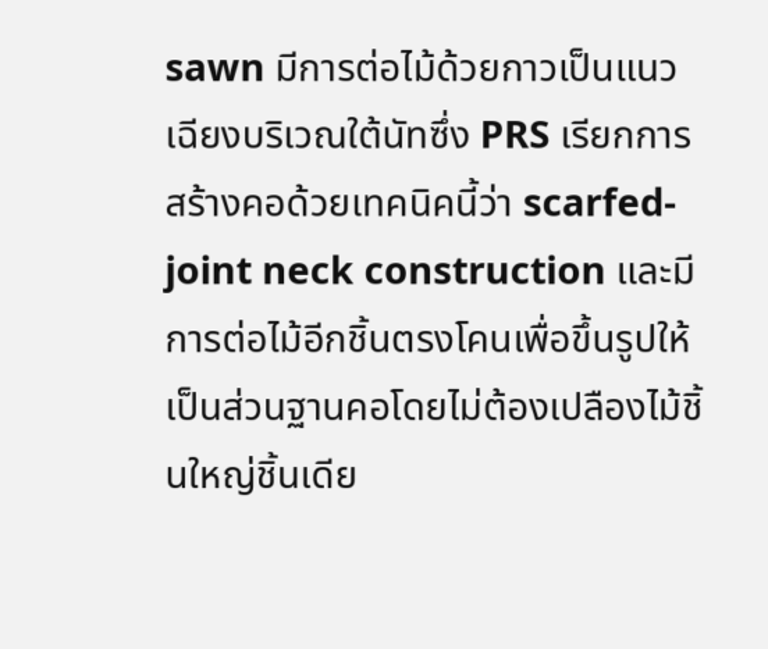sawn มีการต่อไม้ด้วยกาวเป็นแนวเฉียงบริเวณใต้นัทซึ่ง PRS เรียกการสร้างคอด้วยเทคนิคนี้ว่า scarfed-joint neck construction และมีการต่อไม้อีกชิ้นตรงโคนเพื่อขึ้นรูปให้เป็นส่วนฐานคอโดยไม่ต้องเปลืองไม้ชิ้นใหญ่ชิ้นเดีย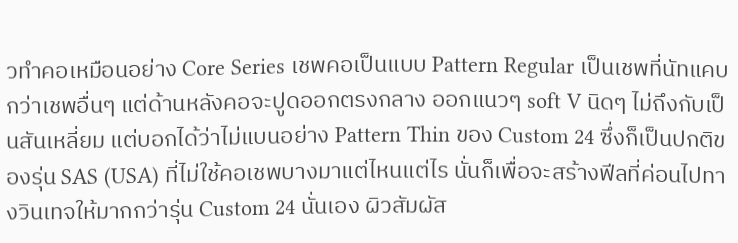วทำคอเหมือนอย่าง Core Series เชพคอเป็นแบบ Pattern Regular เป็นเชพที่นัทแคบกว่าเชพอื่นๆ แต่ด้านหลังคอจะปูดออกตรงกลาง ออกแนวๆ soft V นิดๆ ไม่ถึงกับเป็นสันเหลี่ยม แต่บอกได้ว่าไม่แบนอย่าง Pattern Thin ของ Custom 24 ซึ่งก็เป็นปกติของรุ่น SAS (USA) ที่ไม่ใช้คอเชพบางมาแต่ไหนแต่ไร นั่นก็เพื่อจะสร้างฟีลที่ค่อนไปทางวินเทจให้มากกว่ารุ่น Custom 24 นั่นเอง ผิวสัมผัส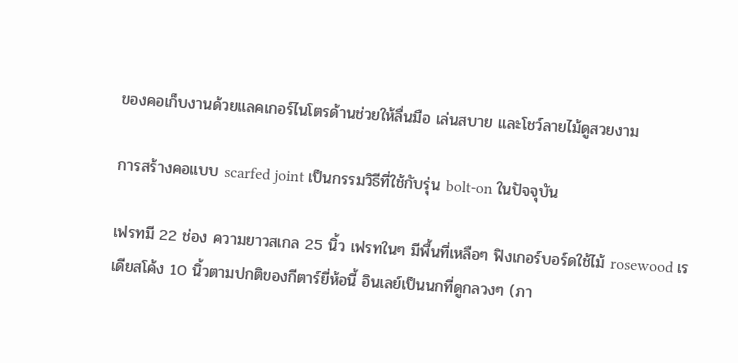ของคอเก็บงานด้วยแลคเกอร์ไนโตรด้านช่วยให้ลื่นมือ เล่นสบาย และโชว์ลายไม้ดูสวยงาม

การสร้างคอแบบ scarfed joint เป็นกรรมวิธีที่ใช้กับรุ่น bolt-on ในปัจจุบัน

เฟรทมี 22 ช่อง ความยาวสเกล 25 นิ้ว เฟรทในๆ มีพื้นที่เหลือๆ ฟิงเกอร์บอร์ดใช้ไม้ rosewood เรเดียสโค้ง 10 นิ้วตามปกติของกีตาร์ยี่ห้อนี้ อินเลย์เป็นนกที่ดูกลวงๆ (ภา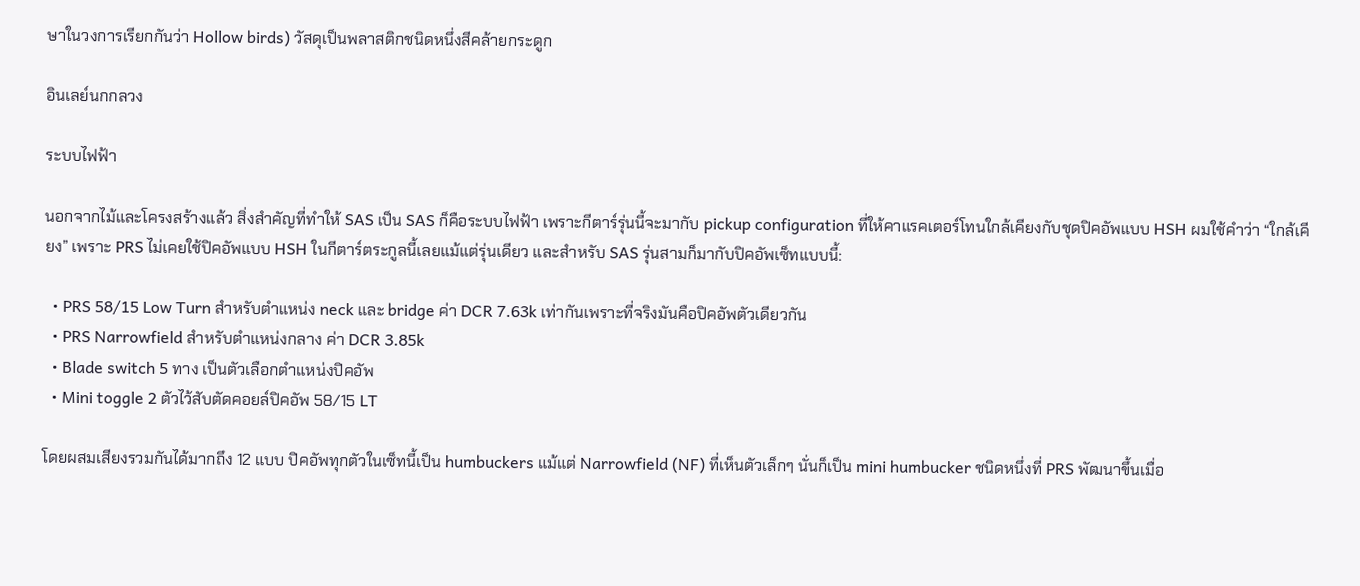ษาในวงการเรียกกันว่า Hollow birds) วัสดุเป็นพลาสติกชนิดหนึ่งสีคล้ายกระดูก

อินเลย์นกกลวง

ระบบไฟฟ้า

นอกจากไม้และโครงสร้างแล้ว สิ่งสำคัญที่ทำให้ SAS เป็น SAS ก็คือระบบไฟฟ้า เพราะกีตาร์รุ่นนี้จะมากับ pickup configuration ที่ให้คาแรคเตอร์โทนใกล้เคียงกับชุดปิคอัพแบบ HSH ผมใช้คำว่า “ใกล้เคียง” เพราะ PRS ไม่เคยใช้ปิคอัพแบบ HSH ในกีตาร์ตระกูลนี้เลยแม้แต่รุ่นเดียว และสำหรับ SAS รุ่นสามก็มากับปิคอัพเซ็ทแบบนี้:

  • PRS 58/15 Low Turn สำหรับตำแหน่ง neck และ bridge ค่า DCR 7.63k เท่ากันเพราะที่จริงมันคือปิคอัพตัวเดียวกัน
  • PRS Narrowfield สำหรับตำแหน่งกลาง ค่า DCR 3.85k
  • Blade switch 5 ทาง เป็นตัวเลือกตำแหน่งปิคอัพ
  • Mini toggle 2 ตัวไว้สับตัดคอยล์ปิคอัพ 58/15 LT

โดยผสมเสียงรวมกันได้มากถึง 12 แบบ ปิคอัพทุกตัวในเซ็ทนี้เป็น humbuckers แม้แต่ Narrowfield (NF) ที่เห็นตัวเล็กๆ นั่นก็เป็น mini humbucker ชนิดหนึ่งที่ PRS พัฒนาขึ้นเมื่อ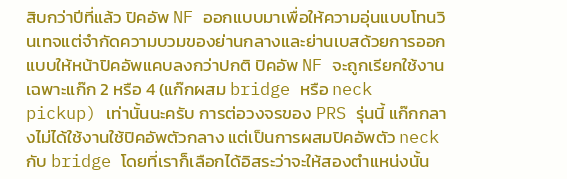สิบกว่าปีที่แล้ว ปิคอัพ NF ออกแบบมาเพื่อให้ความอุ่นแบบโทนวินเทจแต่จำกัดความบวมของย่านกลางและย่านเบสด้วยการออกแบบให้หน้าปิคอัพแคบลงกว่าปกติ ปิคอัพ NF จะถูกเรียกใช้งานเฉพาะแก๊ก 2 หรือ 4 (แก๊กผสม bridge หรือ neck pickup) เท่านั้นนะครับ การต่อวงจรของ PRS รุ่นนี้ แก๊กกลางไม่ได้ใช้งานใช้ปิคอัพตัวกลาง แต่เป็นการผสมปิคอัพตัว neck กับ bridge โดยที่เราก็เลือกได้อิสระว่าจะให้สองตำแหน่งนั้น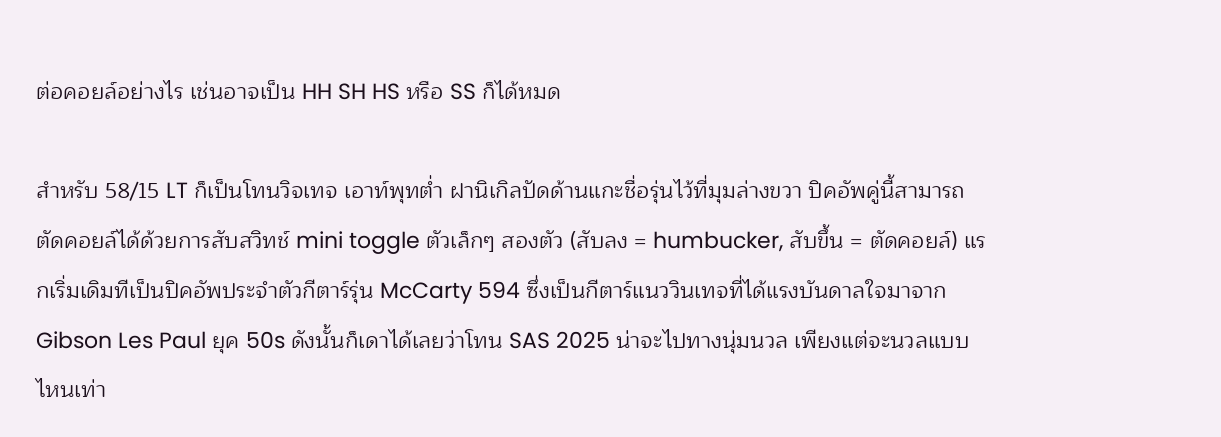ต่อคอยล์อย่างไร เช่นอาจเป็น HH SH HS หรือ SS ก็ได้หมด

สำหรับ 58/15 LT ก็เป็นโทนวิจเทจ เอาท์พุทต่ำ ฝานิเกิลปัดด้านแกะชื่อรุ่นไว้ที่มุมล่างขวา ปิคอัพคู่นี้สามารถตัดคอยล์ได้ด้วยการสับสวิทช์ mini toggle ตัวเล็กๆ สองตัว (สับลง = humbucker, สับขึ้น = ตัดคอยล์) แรกเริ่มเดิมทีเป็นปิคอัพประจำตัวกีตาร์รุ่น McCarty 594 ซึ่งเป็นกีตาร์แนววินเทจที่ได้แรงบันดาลใจมาจาก Gibson Les Paul ยุค 50s ดังนั้นก็เดาได้เลยว่าโทน SAS 2025 น่าจะไปทางนุ่มนวล เพียงแต่จะนวลแบบไหนเท่า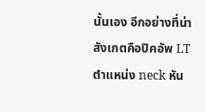นั้นเอง อีกอย่างที่น่าสังเกตคือปิคอัพ LT ตำแหน่ง neck หัน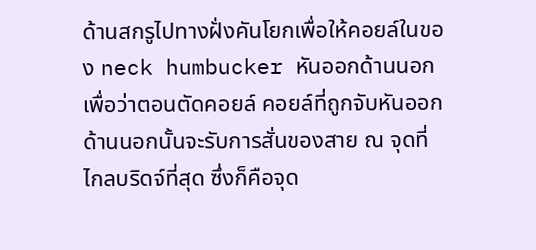ด้านสกรูไปทางฝั่งคันโยกเพื่อให้คอยล์ในของ neck humbucker หันออกด้านนอก เพื่อว่าตอนตัดคอยล์ คอยล์ที่ถูกจับหันออกด้านนอกนั้นจะรับการสั่นของสาย ณ จุดที่ไกลบริดจ์ที่สุด ซึ่งก็คือจุด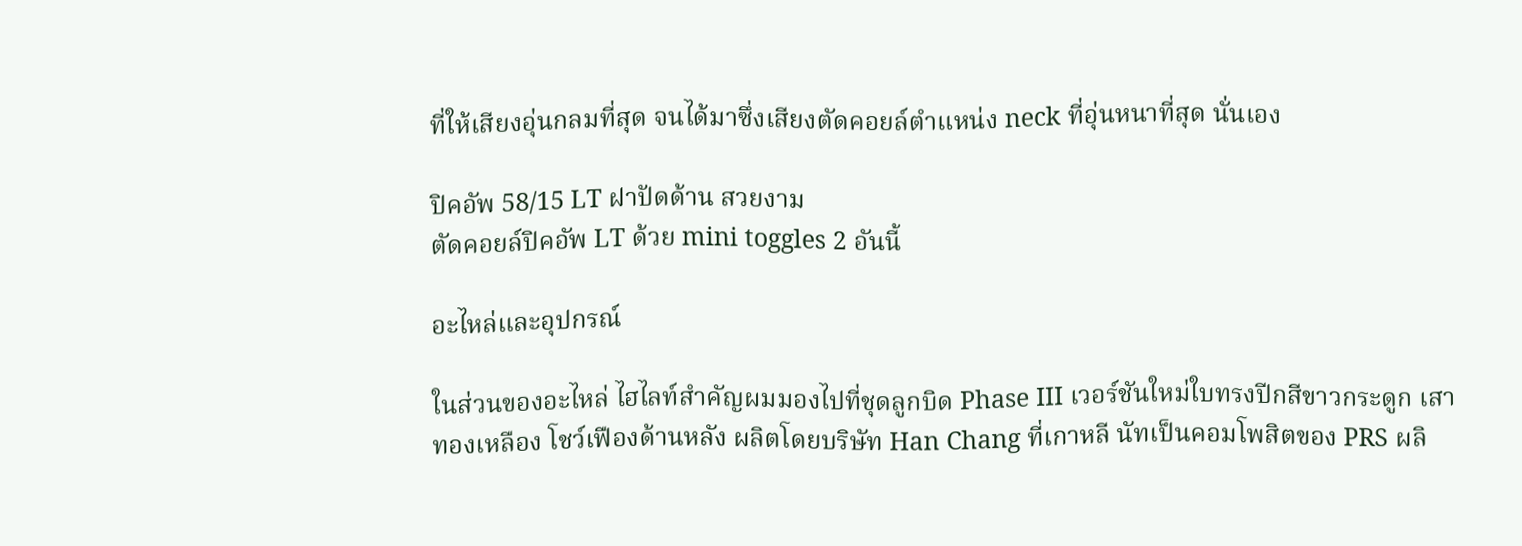ที่ให้เสียงอุ่นกลมที่สุด จนได้มาซึ่งเสียงตัดคอยล์ตำแหน่ง neck ที่อุ่นหนาที่สุด นั่นเอง

ปิคอัพ 58/15 LT ฝาปัดด้าน สวยงาม
ตัดคอยล์ปิคอัพ LT ด้วย mini toggles 2 อันนี้

อะไหล่และอุปกรณ์

ในส่วนของอะไหล่ ไฮไลท์สำคัญผมมองไปที่ชุดลูกบิด Phase III เวอร์ชันใหม่ใบทรงปีกสีขาวกระดูก เสาทองเหลือง โชว์เฟืองด้านหลัง ผลิตโดยบริษัท Han Chang ที่เกาหลี นัทเป็นคอมโพสิตของ PRS ผลิ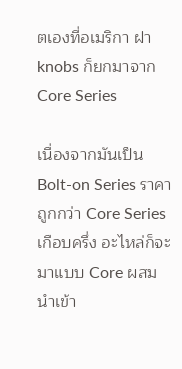ตเองที่อเมริกา ฝา knobs ก็ยกมาจาก Core Series

เนื่องจากมันเป็น Bolt-on Series ราคาถูกกว่า Core Series เกือบครึ่ง อะไหล่ก็จะมาแบบ Core ผสมนำเข้า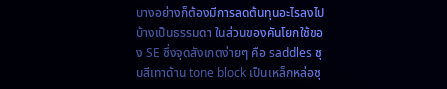บางอย่างก็ต้องมีการลดต้นทุนอะไรลงไปบ้างเป็นธรรมดา ในส่วนของคันโยกใช้ของ SE ซึ่งจุดสังเกตง่ายๆ คือ saddles ชุบสีเทาด้าน tone block เป็นเหล็กหล่อชุ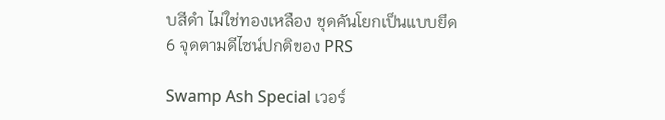บสีดำ ไม่ใช่ทองเหลือง ชุดคันโยกเป็นแบบยึด 6 จุดตามดีไซน์ปกติของ PRS

Swamp Ash Special เวอร์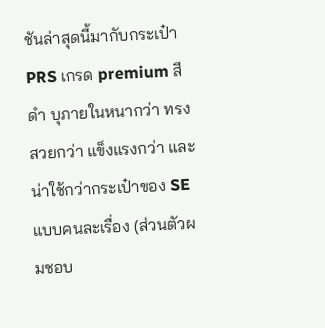ชันล่าสุดนี้มากับกระเป๋า PRS เกรด premium สีดำ บุภายในหนากว่า ทรงสวยกว่า แข็งแรงกว่า และน่าใช้กว่ากระเป๋าของ SE แบบคนละเรื่อง (ส่วนตัวผมชอบ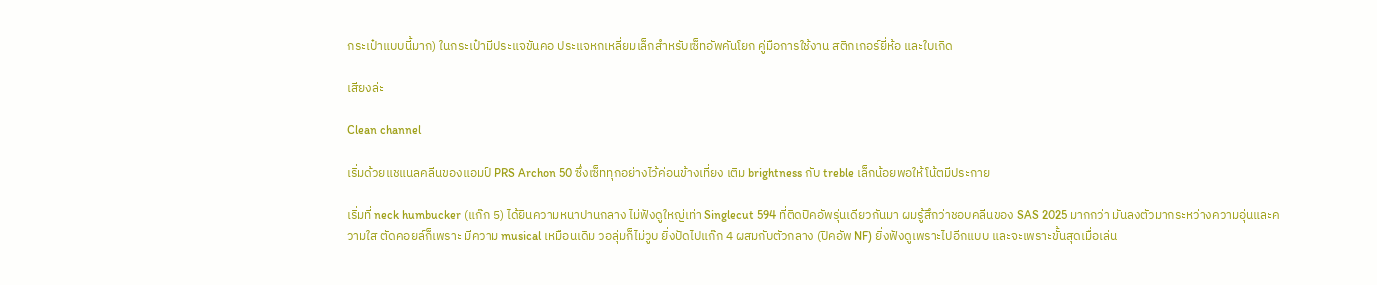กระเป๋าแบบนี้มาก) ในกระเป๋ามีประแจขันคอ ประแจหกเหลี่ยมเล็กสำหรับเซ็ทอัพคันโยก คู่มือการใช้งาน สติกเกอร์ยี่ห้อ และใบเกิด

เสียงล่ะ

Clean channel

เริ่มด้วยแชแนลคลีนของแอมป์ PRS Archon 50 ซึ่งเซ็ททุกอย่างไว้ค่อนข้างเที่ยง เติม brightness กับ treble เล็กน้อยพอให้โน้ตมีประกาย

เริ่มที่ neck humbucker (แก๊ก 5) ได้ยินความหนาปานกลาง ไม่ฟังดูใหญ่เท่า Singlecut 594 ที่ติดปิคอัพรุ่นเดียวกันมา ผมรู้สึกว่าชอบคลีนของ SAS 2025 มากกว่า มันลงตัวมากระหว่างความอุ่นและความใส ตัดคอยล์ก็เพราะ มีความ musical เหมือนเดิม วอลุ่มก็ไม่วูบ ยิ่งปัดไปแก๊ก 4 ผสมกับตัวกลาง (ปิคอัพ NF) ยิ่งฟังดูเพราะไปอีกแบบ และจะเพราะขั้นสุดเมื่อเล่น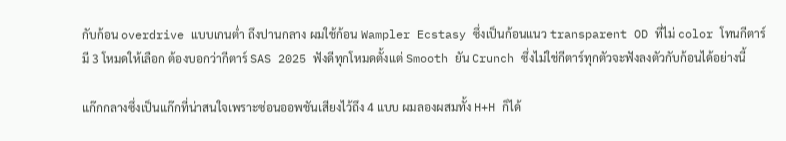กับก้อน overdrive แบบเกนต่ำ ถึงปานกลาง ผมใช้ก้อน Wampler Ecstasy ซึ่งเป็นก้อนแนว transparent OD ที่ไม่ color โทนกีตาร์ มี 3 โหมดให้เลือก ต้องบอกว่ากีตาร์ SAS 2025 ฟังดีทุกโหมดตั้งแต่ Smooth ยัน Crunch ซึ่งไม่ใช่กีตาร์ทุกตัวจะฟังลงตัวกับก้อนได้อย่างนี้

แก๊กกลางซึ่งเป็นแก๊กที่น่าสนใจเพราะซ่อนออพชันเสียงไว้ถึง 4 แบบ ผมลองผสมทั้ง H+H ก็ได้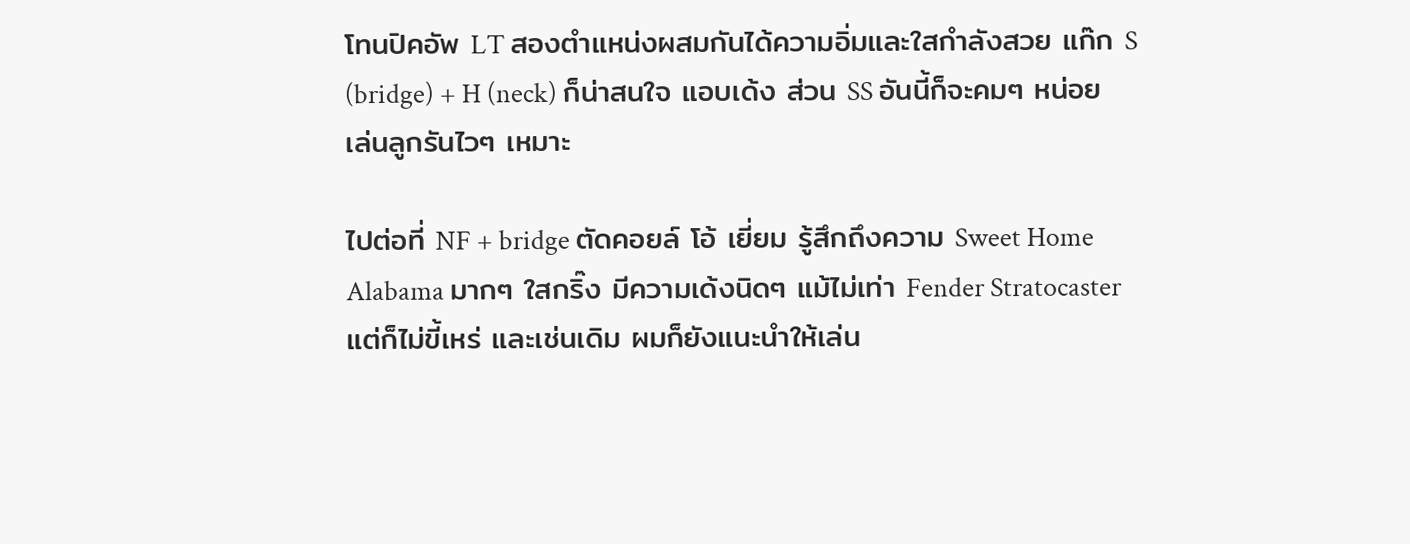โทนปิคอัพ LT สองตำแหน่งผสมกันได้ความอิ่มและใสกำลังสวย แก๊ก S (bridge) + H (neck) ก็น่าสนใจ แอบเด้ง ส่วน SS อันนี้ก็จะคมๆ หน่อย เล่นลูกรันไวๆ เหมาะ

ไปต่อที่ NF + bridge ตัดคอยล์ โอ้ เยี่ยม รู้สึกถึงความ Sweet Home Alabama มากๆ ใสกริ๊ง มีความเด้งนิดๆ แม้ไม่เท่า Fender Stratocaster แต่ก็ไม่ขี้เหร่ และเช่นเดิม ผมก็ยังแนะนำให้เล่น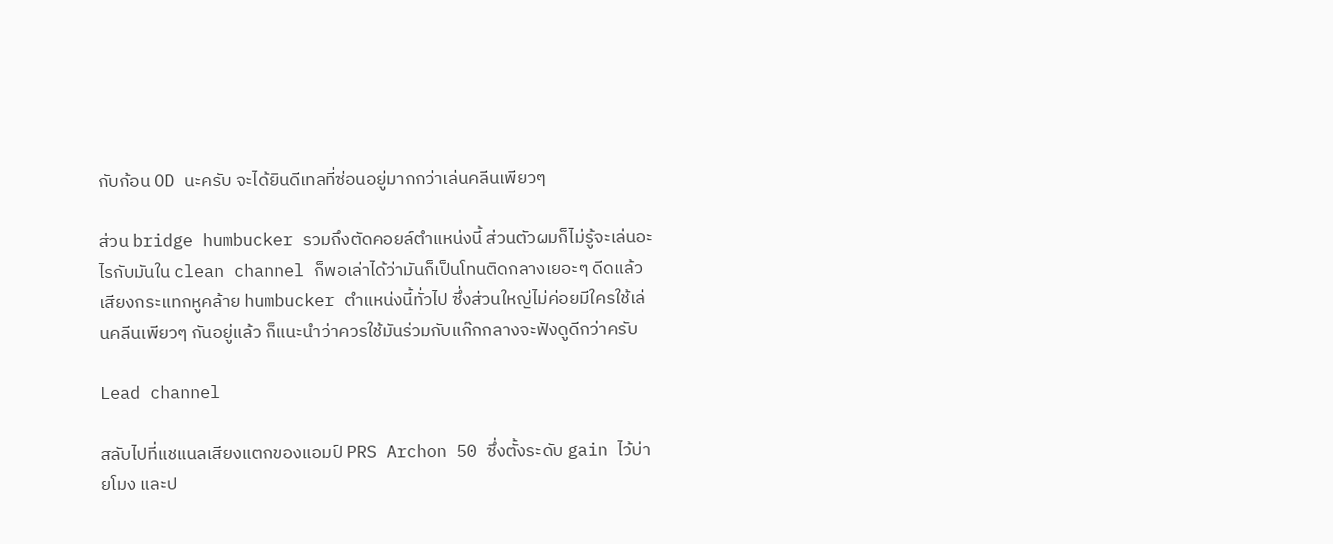กับก้อน OD นะครับ จะได้ยินดีเทลที่ซ่อนอยู่มากกว่าเล่นคลีนเพียวๆ

ส่วน bridge humbucker รวมถึงตัดคอยล์ตำแหน่งนี้ ส่วนตัวผมก็ไม่รู้จะเล่นอะไรกับมันใน clean channel ก็พอเล่าได้ว่ามันก็เป็นโทนติดกลางเยอะๆ ดีดแล้วเสียงกระแทกหูคล้าย humbucker ตำแหน่งนี้ทั่วไป ซึ่งส่วนใหญ่ไม่ค่อยมีใครใช้เล่นคลีนเพียวๆ กันอยู่แล้ว ก็แนะนำว่าควรใช้มันร่วมกับแก๊กกลางจะฟังดูดีกว่าครับ

Lead channel

สลับไปที่แชแนลเสียงแตกของแอมป์ PRS Archon 50 ซึ่งตั้งระดับ gain ไว้บ่ายโมง และป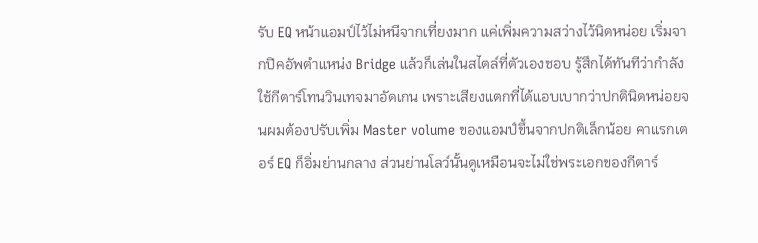รับ EQ หน้าแอมป์ไว้ไม่หนีจากเที่ยงมาก แค่เพิ่มความสว่างไว้นิดหน่อย เริ่มจากปิคอัพตำแหน่ง Bridge แล้วก็เล่นในสไตล์ที่ตัวเองชอบ รู้สึกได้ทันทีว่ากำลังใช้กีตาร์โทนวินเทจมาอัดเกน เพราะเสียงแตกที่ได้แอบเบากว่าปกตินิดหน่อยจนผมต้องปรับเพิ่ม Master volume ของแอมป์ขึ้นจากปกติเล็กน้อย คาแรกเตอร์ EQ ก็อิ่มย่านกลาง ส่วนย่านโลว์นั้นดูเหมือนจะไม่ใช่พระเอกของกีตาร์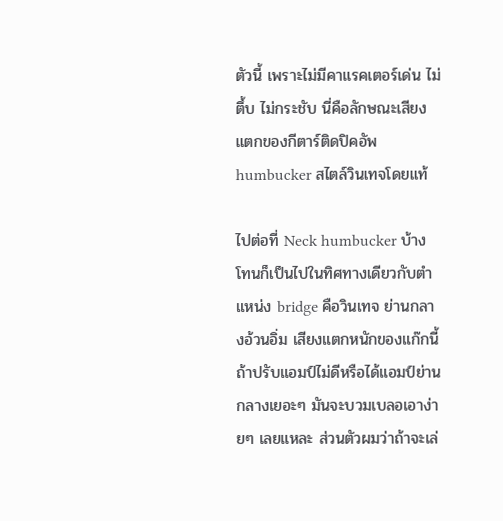ตัวนี้ เพราะไม่มีคาแรคเตอร์เด่น ไม่ตึ้บ ไม่กระชับ นี่คือลักษณะเสียงแตกของกีตาร์ติดปิคอัพ humbucker สไตล์วินเทจโดยแท้

ไปต่อที่ Neck humbucker บ้าง โทนก็เป็นไปในทิศทางเดียวกับตำแหน่ง bridge คือวินเทจ ย่านกลางอ้วนอิ่ม เสียงแตกหนักของแก๊กนี้ ถ้าปรับแอมป์ไม่ดีหรือได้แอมป์ย่านกลางเยอะๆ มันจะบวมเบลอเอาง่ายๆ เลยแหละ ส่วนตัวผมว่าถ้าจะเล่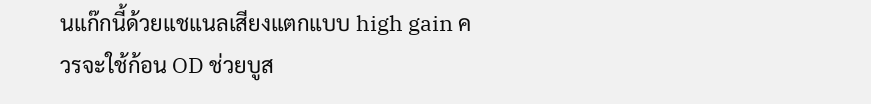นแก๊กนี้ด้วยแชแนลเสียงแตกแบบ high gain ควรจะใช้ก้อน OD ช่วยบูส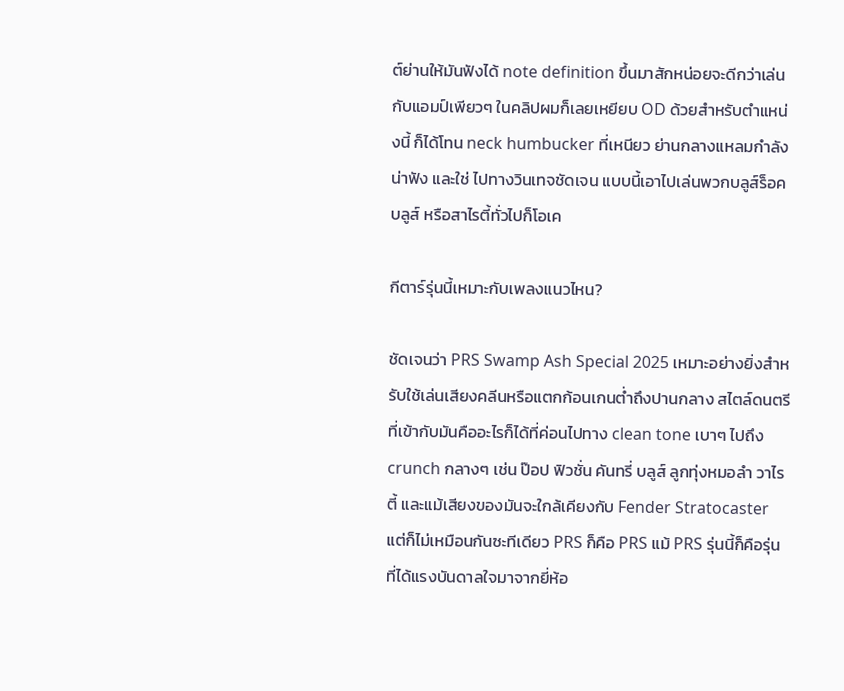ต์ย่านให้มันฟังได้ note definition ขึ้นมาสักหน่อยจะดีกว่าเล่นกับแอมป์เพียวๆ ในคลิปผมก็เลยเหยียบ OD ด้วยสำหรับตำแหน่งนี้ ก็ได้โทน neck humbucker ที่เหนียว ย่านกลางแหลมกำลังน่าฟัง และใช่ ไปทางวินเทจชัดเจน แบบนี้เอาไปเล่นพวกบลูส์ร็อค บลูส์ หรือสาไรตี้ทั่วไปก็โอเค

กีตาร์รุ่นนี้เหมาะกับเพลงแนวไหน?

ชัดเจนว่า PRS Swamp Ash Special 2025 เหมาะอย่างยิ่งสำหรับใช้เล่นเสียงคลีนหรือแตกก้อนเกนต่ำถึงปานกลาง สไตล์ดนตรีที่เข้ากับมันคืออะไรก็ได้ที่ค่อนไปทาง clean tone เบาๆ ไปถึง crunch กลางๆ เช่น ป๊อป ฟิวชั่น คันทรี่ บลูส์ ลูกทุ่งหมอลำ วาไรตี้ และแม้เสียงของมันจะใกล้เคียงกับ Fender Stratocaster แต่ก็ไม่เหมือนกันซะทีเดียว PRS ก็คือ PRS แม้ PRS รุ่นนี้ก็คือรุ่นที่ได้แรงบันดาลใจมาจากยี่ห้อ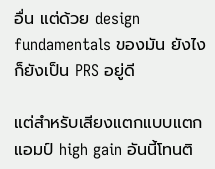อื่น แต่ด้วย design fundamentals ของมัน ยังไงก็ยังเป็น PRS อยู่ดี

แต่สำหรับเสียงแตกแบบแตกแอมป์ high gain อันนี้โทนติ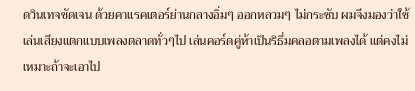ดวินเทจชัดเจน ด้วยคาแรคเตอร์ย่านกลางอิ่มๆ ออกหลวมๆ ไม่กระชับ ผมจึงมองว่าใช้เล่นเสียงแตกแบบเพลงตลาดทั่วๆไป เล่นคอร์ดคู่ห้าเป็นริธึ่มคลอตามเพลงได้ แต่คงไม่เหมาะถ้าจะเอาไป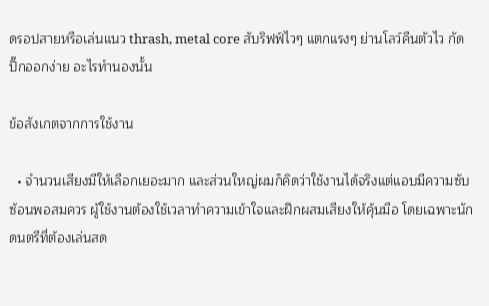ดรอปสายหรือเล่นแนว thrash, metal core สับริฟฟ์ไวๆ แตกแรงๆ ย่านโลว์คืนตัวไว กัดปิ๊กออกง่าย อะไรทำนองนั้น

ข้อสังเกตจากการใช้งาน

  • จำนวนเสียงมีให้เลือกเยอะมาก และส่วนใหญ่ผมก็คิดว่าใช้งานได้จริงแต่แอบมีความซับซ้อนพอสมควร ผู้ใช้งานต้องใช้เวลาทำความเข้าใจและฝึกผสมเสียงให้คุ้นมือ โดยเฉพาะนักดนตรีที่ต้องเล่นสด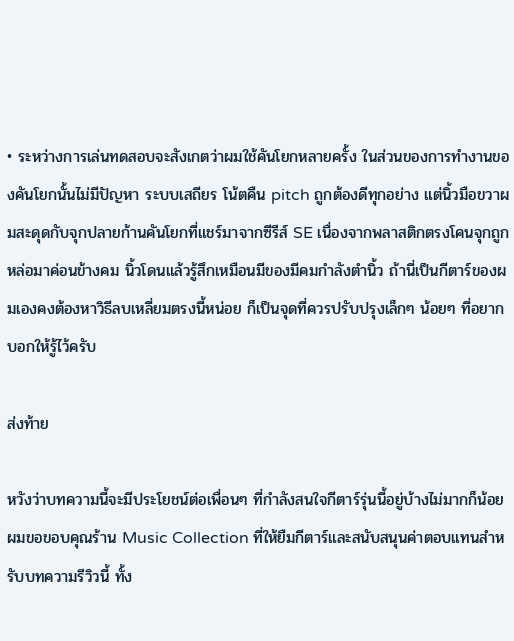• ระหว่างการเล่นทดสอบจะสังเกตว่าผมใช้คันโยกหลายครั้ง ในส่วนของการทำงานของคันโยกนั้นไม่มีปัญหา ระบบเสถียร โน้ตคืน pitch ถูกต้องดีทุกอย่าง แต่นิ้วมือขวาผมสะดุดกับจุกปลายก้านคันโยกที่แชร์มาจากซีรีส์ SE เนื่องจากพลาสติกตรงโคนจุกถูกหล่อมาค่อนข้างคม นิ้วโดนแล้วรู้สึกเหมือนมีของมีคมกำลังตำนิ้ว ถ้านี่เป็นกีตาร์ของผมเองคงต้องหาวิธีลบเหลี่ยมตรงนี้หน่อย ก็เป็นจุดที่ควรปรับปรุงเล็กๆ น้อยๆ ที่อยากบอกให้รู้ไว้ครับ

ส่งท้าย

หวังว่าบทความนี้จะมีประโยชน์ต่อเพื่อนๆ ที่กำลังสนใจกีตาร์รุ่นนี้อยู่บ้างไม่มากก็น้อย ผมขอขอบคุณร้าน Music Collection ที่ให้ยืมกีตาร์และสนับสนุนค่าตอบแทนสำหรับบทความรีวิวนี้ ทั้ง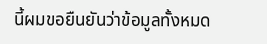นี้ผมขอยืนยันว่าข้อมูลทั้งหมด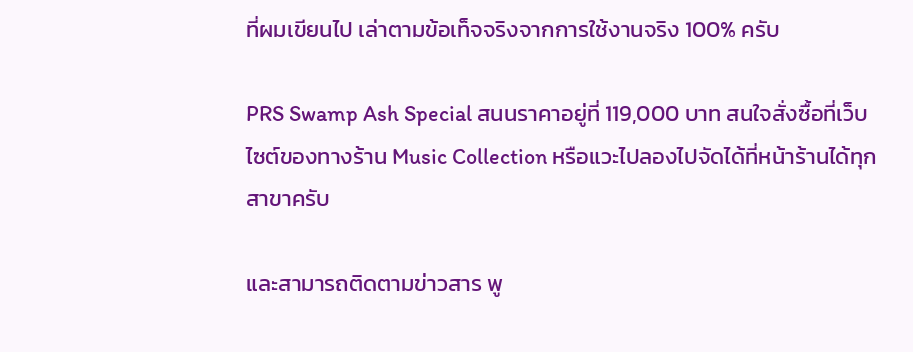ที่ผมเขียนไป เล่าตามข้อเท็จจริงจากการใช้งานจริง 100% ครับ

PRS Swamp Ash Special สนนราคาอยู่ที่ 119,000 บาท สนใจสั่งซื้อที่เว็บไซต์ของทางร้าน Music Collection หรือแวะไปลองไปจัดได้ที่หน้าร้านได้ทุกสาขาครับ

และสามารถติดตามข่าวสาร พู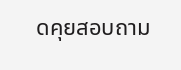ดคุยสอบถาม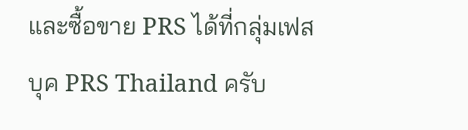และซื้อขาย PRS ได้ที่กลุ่มเฟสบุค PRS Thailand ครับ